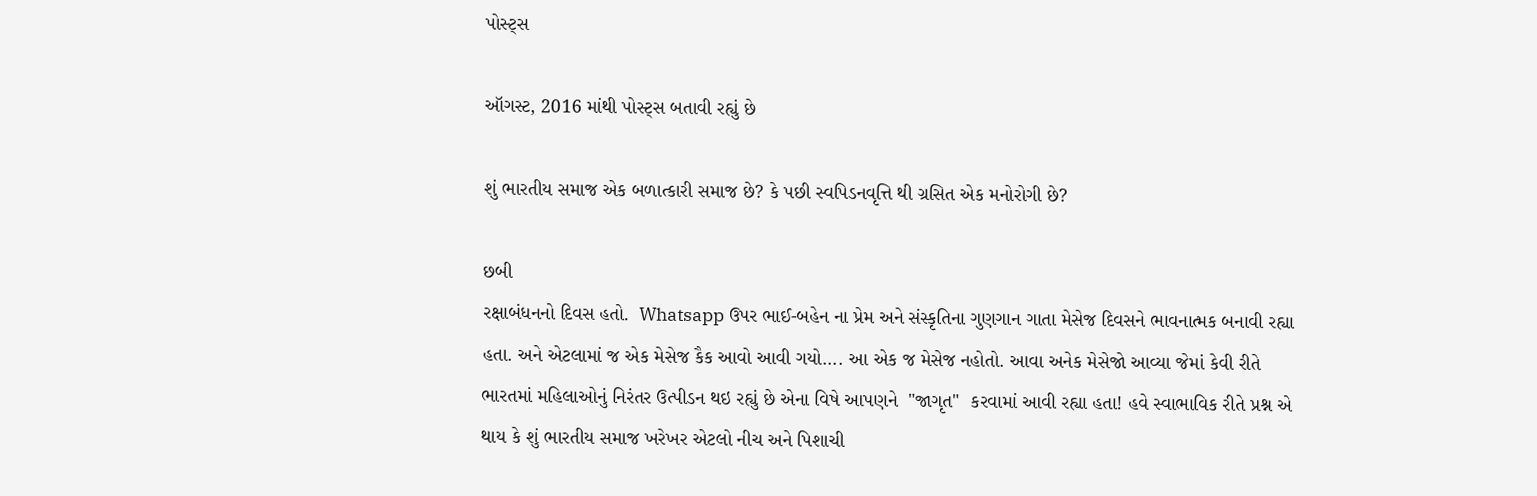પોસ્ટ્સ

ઑગસ્ટ, 2016 માંથી પોસ્ટ્સ બતાવી રહ્યું છે

શું ભારતીય સમાજ એક બળાત્કારી સમાજ છે? કે પછી સ્વપિડનવૃત્તિ થી ગ્રસિત એક મનોરોગી છે?

છબી
રક્ષાબંધનનો દિવસ હતો.  Whatsapp ઉપર ભાઈ-બહેન ના પ્રેમ અને સંસ્કૃતિના ગુણગાન ગાતા મેસેજ દિવસને ભાવનાત્મક બનાવી રહ્યા હતા. અને એટલામાં જ એક મેસેજ કૈક આવો આવી ગયો.... આ એક જ મેસેજ નહોતો. આવા અનેક મેસેજો આવ્યા જેમાં કેવી રીતે ભારતમાં મહિલાઓનું નિરંતર ઉત્પીડન થઇ રહ્યું છે એના વિષે આપણને  "જાગૃત"  કરવામાં આવી રહ્યા હતા! હવે સ્વાભાવિક રીતે પ્રશ્ન એ થાય કે શું ભારતીય સમાજ ખરેખર એટલો નીચ અને પિશાચી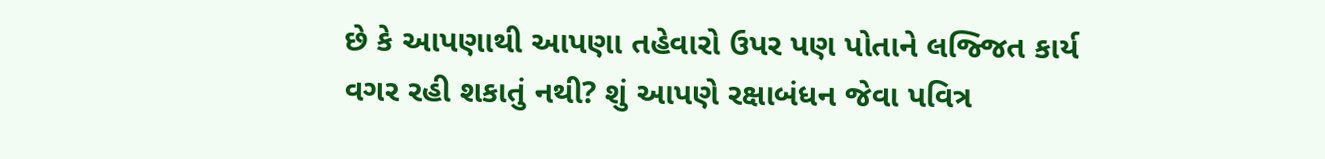છે કે આપણાથી આપણા તહેવારો ઉપર પણ પોતાને લજ્જિત કાર્ય વગર રહી શકાતું નથી? શું આપણે રક્ષાબંધન જેવા પવિત્ર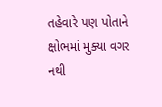તહેવારે પણ પોતાને ક્ષોભમાં મુક્યા વગર નથી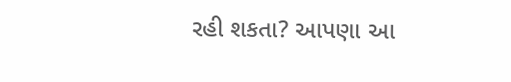રહી શકતા? આપણા આ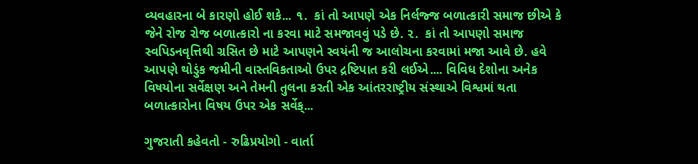વ્યવહારના બે કારણો હોઈ શકે... ૧.  કાં તો આપણે એક નિર્લજ્જ બળાત્કારી સમાજ છીએ કે જેને રોજ રોજ બળાત્કારો ના કરવા માટે સમજાવવું પડે છે. ૨.  કાં તો આપણો સમાજ સ્વપિડનવૃત્તિથી ગ્રસિત છે માટે આપણને સ્વયંની જ આલોચના કરવામાં મજા આવે છે. હવે આપણે થોડુંક જમીની વાસ્તવિકતાઓ ઉપર દ્રષ્ટિપાત કરી લઈએ.... વિવિધ દેશોના અનેક વિષયોના સર્વેક્ષણ અને તેમની તુલના કરતી એક આંતરરાષ્ટ્રીય સંસ્થાએ વિશ્વમાં થતા બળાત્કારોના વિષય ઉપર એક સર્વેક્...

ગુજરાતી કહેવતો - રુઢિપ્રયોગો - વાર્તા